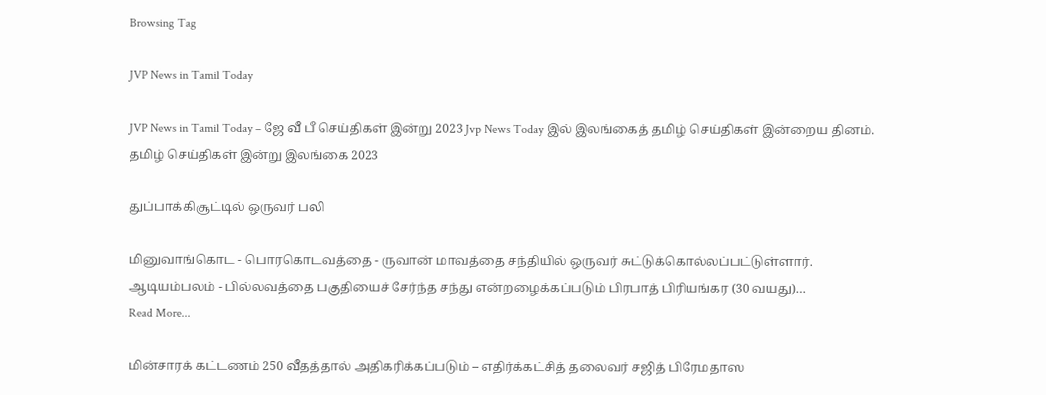Browsing Tag

JVP News in Tamil Today

JVP News in Tamil Today – ஜே வீ பீ செய்திகள் இன்று 2023 Jvp News Today இல் இலங்கைத் தமிழ் செய்திகள் இன்றைய தினம். தமிழ் செய்திகள் இன்று இலங்கை 2023

துப்பாக்கிசூட்டில் ஒருவர் பலி

மினுவாங்கொட - பொரகொடவத்தை - ருவான் மாவத்தை சந்தியில் ஒருவர் சுட்டுக்கொல்லப்பட்டுள்ளார். ஆடியம்பலம் - பில்லவத்தை பகுதியைச் சேர்ந்த சந்து என்றழைக்கப்படும் பிரபாத் பிரியங்கர (30 வயது)…
Read More...

மின்சாரக் கட்டணம் 250 வீதத்தால் அதிகரிக்கப்படும் – எதிர்க்கட்சித் தலைவர் சஜித் பிரேமதாஸ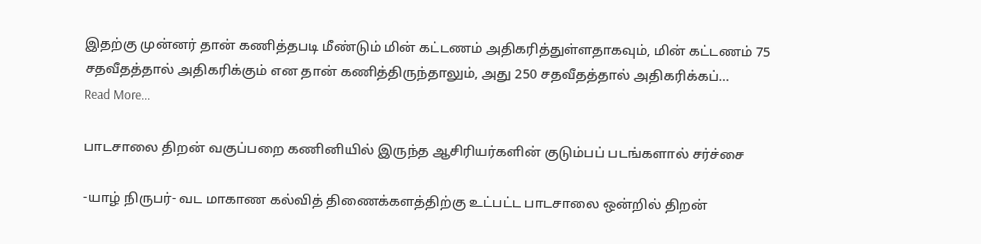இதற்கு முன்னர் தான் கணித்தபடி மீண்டும் மின் கட்டணம் அதிகரித்துள்ளதாகவும், மின் கட்டணம் 75 சதவீதத்தால் அதிகரிக்கும் என தான் கணித்திருந்தாலும், அது 250 சதவீதத்தால் அதிகரிக்கப்…
Read More...

பாடசாலை திறன் வகுப்பறை கணினியில் இருந்த ஆசிரியர்களின் குடும்பப் படங்களால் சர்ச்சை

-யாழ் நிருபர்- வட மாகாண கல்வித் திணைக்களத்திற்கு உட்பட்ட பாடசாலை ஒன்றில் திறன்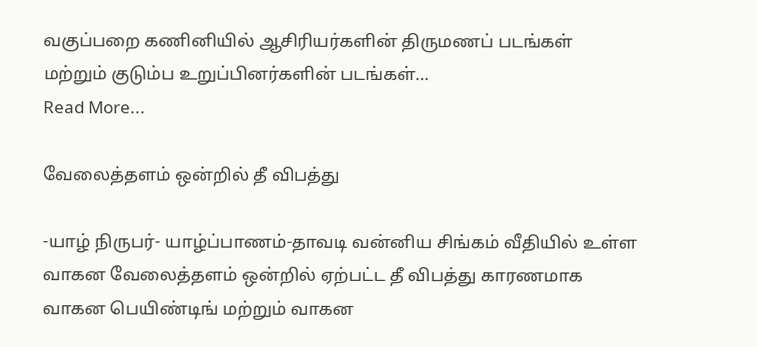வகுப்பறை கணினியில் ஆசிரியர்களின் திருமணப் படங்கள் மற்றும் குடும்ப உறுப்பினர்களின் படங்கள்…
Read More...

வேலைத்தளம் ஒன்றில் தீ விபத்து

-யாழ் நிருபர்- யாழ்ப்பாணம்-தாவடி வன்னிய சிங்கம் வீதியில் உள்ள வாகன வேலைத்தளம் ஒன்றில் ஏற்பட்ட தீ விபத்து காரணமாக வாகன பெயிண்டிங் மற்றும் வாகன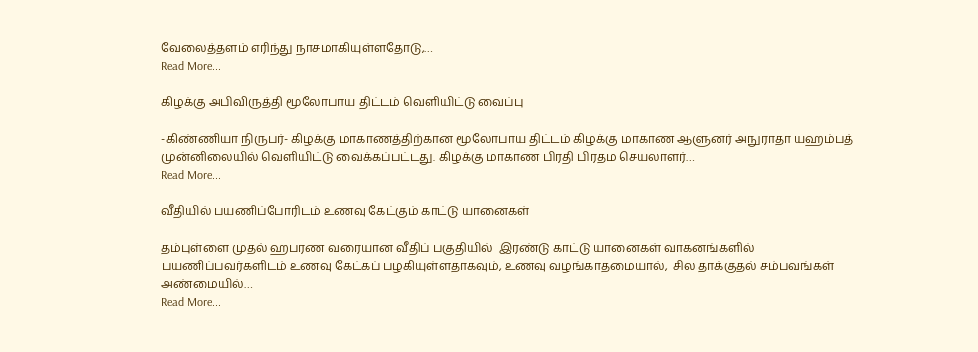வேலைத்தளம் எரிந்து நாசமாகியுள்ளதோடு,…
Read More...

கிழக்கு அபிவிருத்தி மூலோபாய திட்டம் வெளியிட்டு வைப்பு

-கிண்ணியா நிருபர்- கிழக்கு மாகாணத்திற்கான மூலோபாய திட்டம் கிழக்கு மாகாண ஆளுனர் அநுராதா யஹம்பத் முன்னிலையில் வெளியிட்டு வைக்கப்பட்டது. கிழக்கு மாகாண பிரதி பிரதம செயலாளர்…
Read More...

வீதியில் பயணிப்போரிடம் உணவு கேட்கும் காட்டு யானைகள்

தம்புள்ளை முதல் ஹபரண வரையான வீதிப் பகுதியில்  இரண்டு காட்டு யானைகள் வாகனங்களில் பயணிப்பவர்களிடம் உணவு கேட்கப் பழகியுள்ளதாகவும், உணவு வழங்காதமையால்,  சில தாக்குதல் சம்பவங்கள் அண்மையில்…
Read More...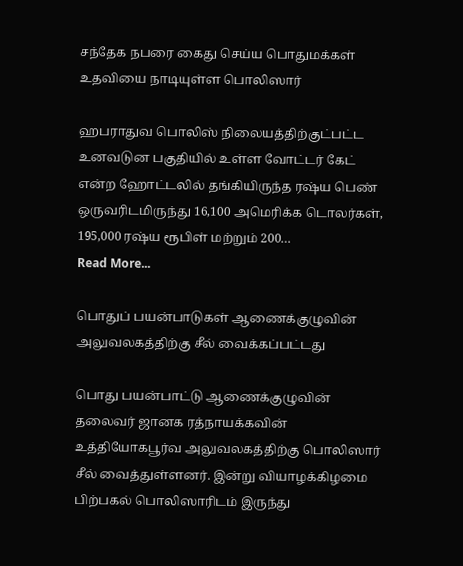சந்தேக நபரை கைது செய்ய பொதுமக்கள் உதவியை நாடியுள்ள பொலிஸார்

ஹபராதுவ பொலிஸ் நிலையத்திற்குட்பட்ட உனவடுன பகுதியில் உள்ள வோட்டர் கேட் என்ற ஹோட்டலில் தங்கியிருந்த ரஷ்ய பெண் ஒருவரிடமிருந்து 16,100 அமெரிக்க டொலர்கள், 195,000 ரஷ்ய ரூபிள் மற்றும் 200…
Read More...

பொதுப் பயன்பாடுகள் ஆணைக்குழுவின் அலுவலகத்திற்கு சீல் வைக்கப்பட்டது

பொது பயன்பாட்டு ஆணைக்குழுவின் தலைவர் ஜானக ரத்நாயக்கவின் உத்தியோகபூர்வ அலுவலகத்திற்கு பொலிஸார் சீல் வைத்துள்ளனர். இன்று வியாழக்கிழமை பிற்பகல் பொலிஸாரிடம் இருந்து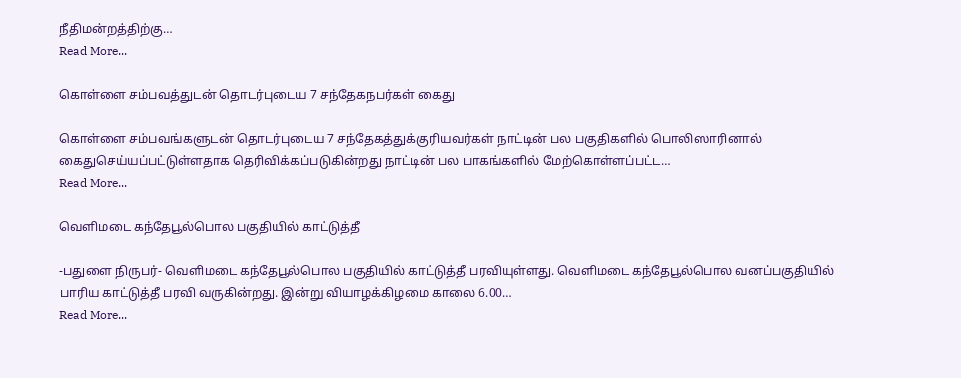நீதிமன்றத்திற்கு…
Read More...

கொள்ளை சம்பவத்துடன் தொடர்புடைய 7 சந்தேகநபர்கள் கைது

கொள்ளை சம்பவங்களுடன் தொடர்புடைய 7 சந்தேகத்துக்குரியவர்கள் நாட்டின் பல பகுதிகளில் பொலிஸாரினால் கைதுசெய்யப்பட்டுள்ளதாக தெரிவிக்கப்படுகின்றது நாட்டின் பல பாகங்களில் மேற்கொள்ளப்பட்ட…
Read More...

வெளிமடை கந்தேபூல்பொல பகுதியில் காட்டுத்தீ

-பதுளை நிருபர்- வெளிமடை கந்தேபூல்பொல பகுதியில் காட்டுத்தீ பரவியுள்ளது. வெளிமடை கந்தேபூல்பொல வனப்பகுதியில் பாரிய காட்டுத்தீ பரவி வருகின்றது. இன்று வியாழக்கிழமை காலை 6.00…
Read More...